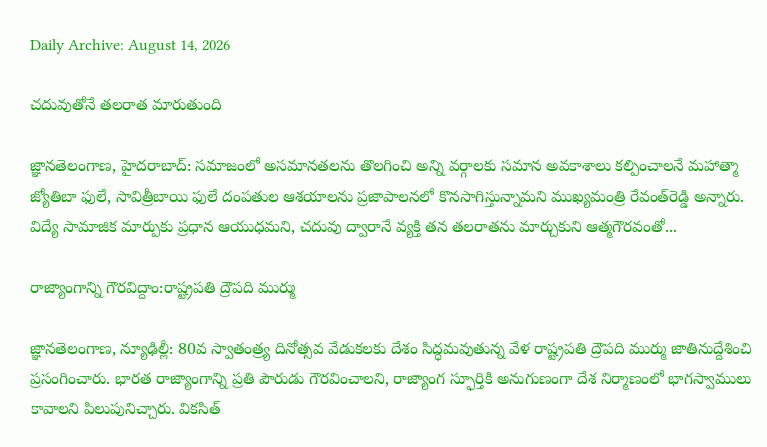Daily Archive: August 14, 2026

చదువుతోనే తలరాత మారుతుంది

జ్ఞానతెలంగాణ, హైదరాబాద్: సమాజంలో అసమానతలను తొలగించి అన్ని వర్గాలకు సమాన అవకాశాలు కల్పించాలనే మహాత్మా జ్యోతిబా ఫులే, సావిత్రీబాయి ఫులే దంపతుల ఆశయాలను ప్రజాపాలనలో కొనసాగిస్తున్నామని ముఖ్యమంత్రి రేవంత్‌రెడ్డి అన్నారు. విద్యే సామాజిక మార్పుకు ప్రధాన ఆయుధమని, చదువు ద్వారానే వ్యక్తి తన తలరాతను మార్చుకుని ఆత్మగౌరవంతో...

రాజ్యాంగాన్ని గౌరవిద్దాం:రాష్ట్రపతి ద్రౌపది ముర్ము

జ్ఞానతెలంగాణ, న్యూఢిల్లీ: 80వ స్వాతంత్ర్య దినోత్సవ వేడుకలకు దేశం సిద్ధమవుతున్న వేళ రాష్ట్రపతి ద్రౌపది ముర్ము జాతినుద్దేశించి ప్రసంగించారు. భారత రాజ్యాంగాన్ని ప్రతి పౌరుడు గౌరవించాలని, రాజ్యాంగ స్ఫూర్తికి అనుగుణంగా దేశ నిర్మాణంలో భాగస్వాములు కావాలని పిలుపునిచ్చారు. వికసిత్‌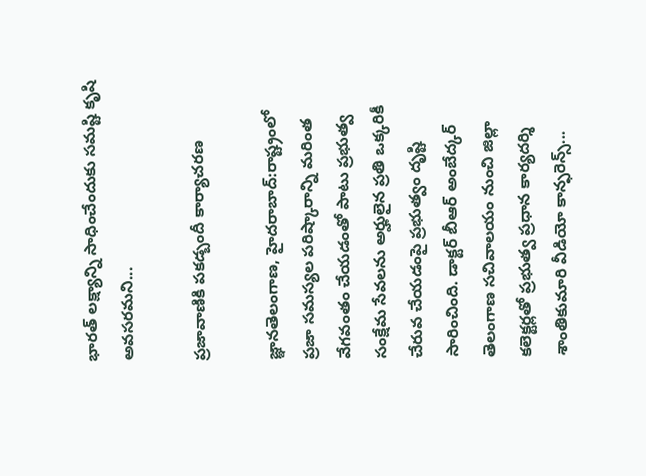భారత్‌ లక్ష్యాన్ని సాధించేందుకు సమష్టి కృషి అవసరమని...

ప్రజావాణికి పకడ్బందీ కార్యాచరణ

జ్ఞానతెలంగాణ, హైదరాబాద్:రాష్ట్రంలో ప్రజా సమస్యల పరిష్కారాన్ని మరింత వేగవంతం చేయడంతో పాటు ప్రభుత్వ సంక్షేమ సేవలను అర్హులైన ప్రతి ఒక్కరికీ చేరువ చేయడంపై ప్రభుత్వం దృష్టి సారించింది. డాక్టర్‌ బీఆర్‌ అంబేద్కర్‌ తెలంగాణ సచివాలయం నుంచి జిల్లా కలెక్టర్లతో ప్రభుత్వ ప్రధాన కార్యదర్శి శాంతికుమారి వీడియో కాన్ఫరెన్స్‌...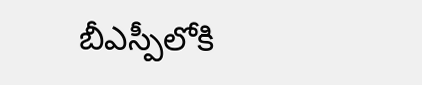బీఎస్పీలోకి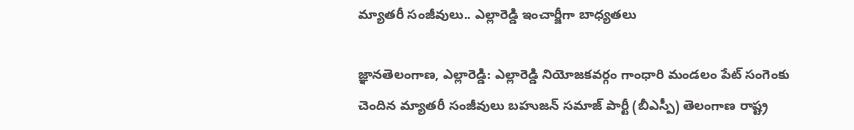మ్యాతరీ సంజీవులు.. ఎల్లారెడ్డి ఇంచార్జీగా బాధ్యతలు

జ్ఞానతెలంగాణ, ఎల్లారెడ్డి: ఎల్లారెడ్డి నియోజకవర్గం గాంధారి మండలం పేట్‌ సంగెంకు చెందిన మ్యాతరీ సంజీవులు బహుజన్‌ సమాజ్‌ పార్టీ (బీఎస్పీ) తెలంగాణ రాష్ట్ర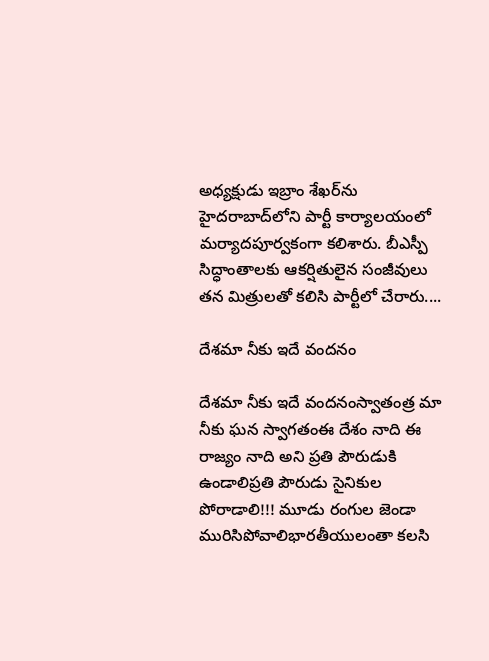అధ్యక్షుడు ఇబ్రాం శేఖర్‌ను హైదరాబాద్‌లోని పార్టీ కార్యాలయంలో మర్యాదపూర్వకంగా కలిశారు. బీఎస్పీ సిద్ధాంతాలకు ఆకర్షితులైన సంజీవులు తన మిత్రులతో కలిసి పార్టీలో చేరారు....

దేశమా నీకు ఇదే వందనం

దేశమా నీకు ఇదే వందనంస్వాతంత్ర మా నీకు ఘన స్వాగతంఈ దేశం నాది ఈ రాజ్యం నాది అని ప్రతి పౌరుడుకి ఉండాలిప్రతి పౌరుడు సైనికుల పోరాడాలి!!! మూడు రంగుల జెండా మురిసిపోవాలిభారతీయులంతా కలసి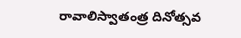రావాలిస్వాతంత్ర దినోత్సవ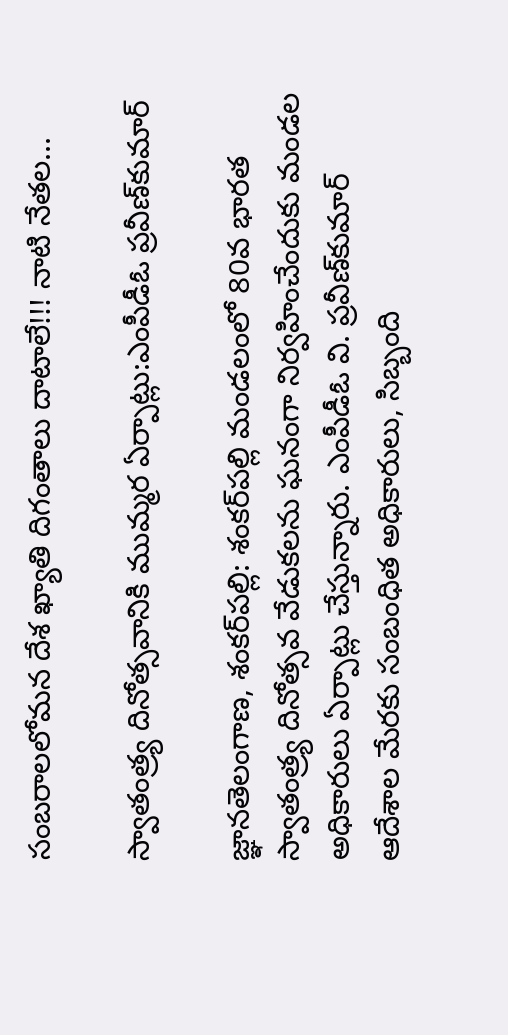సంబరాలలోమన దేశ ఖ్యాతి దిగంతాలు దాటాలే!!! నాటి నేతల...

స్వాతంత్ర్య దినోత్సవానికి ముమ్మర ఏర్పాట్లు:ఎంపీడీఓ ప్రవీణ్‌కుమార్‌

జ్ఞానతెలంగాణ, శంకర్‌పల్లి: శంకర్‌పల్లి మండలంలో 80వ భారత స్వాతంత్ర్య దినోత్సవ వేడుకలను ఘనంగా నిర్వహించేందుకు మండల అధికారులు ఏర్పాట్లు చేస్తున్నారు. ఎంపీడీఓ వి. ప్రవీణ్‌కుమార్‌ ఆదేశాల మేరకు సంబంధిత అధికారులు, సిబ్బంది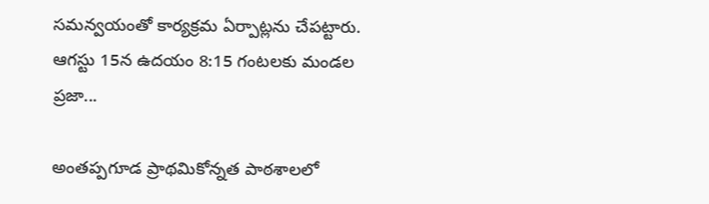సమన్వయంతో కార్యక్రమ ఏర్పాట్లను చేపట్టారు. ఆగస్టు 15న ఉదయం 8:15 గంటలకు మండల ప్రజా...

అంతప్పగూడ ప్రాథమికోన్నత పాఠశాలలో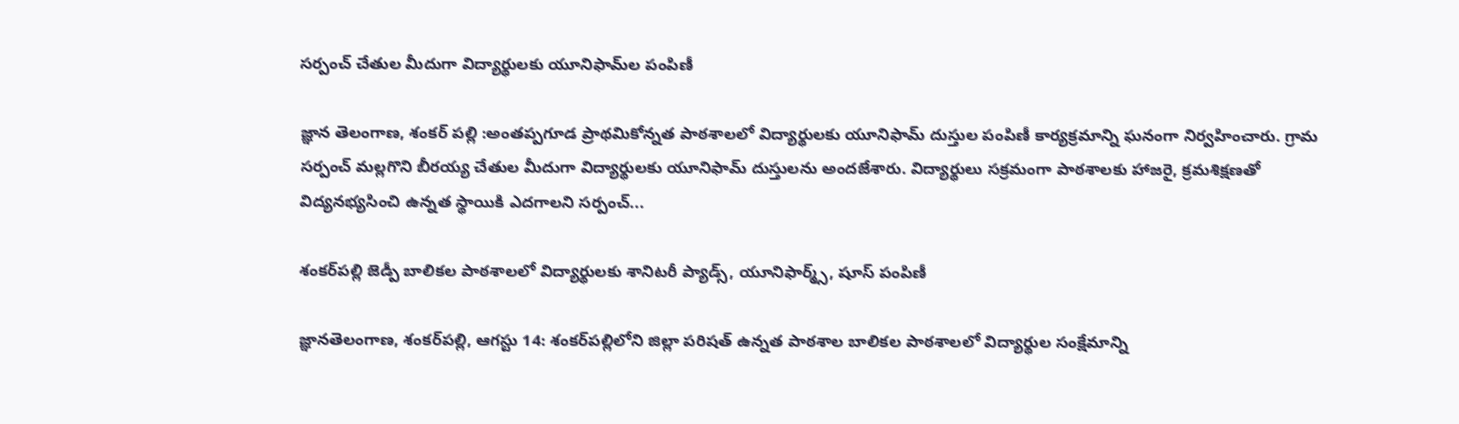సర్పంచ్ చేతుల మీదుగా విద్యార్థులకు యూనిఫామ్‌ల పంపిణీ

జ్ఞాన తెలంగాణ, శంకర్ పల్లి :అంతప్పగూడ ప్రాథమికోన్నత పాఠశాలలో విద్యార్థులకు యూనిఫామ్ దుస్తుల పంపిణీ కార్యక్రమాన్ని ఘనంగా నిర్వహించారు. గ్రామ సర్పంచ్ మల్లగొని బీరయ్య చేతుల మీదుగా విద్యార్థులకు యూనిఫామ్ దుస్తులను అందజేశారు. విద్యార్థులు సక్రమంగా పాఠశాలకు హాజరై, క్రమశిక్షణతో విద్యనభ్యసించి ఉన్నత స్థాయికి ఎదగాలని సర్పంచ్...

శంకర్‌పల్లి జెడ్పీ బాలికల పాఠశాలలో విద్యార్థులకు శానిటరీ ప్యాడ్స్‌, యూనిఫార్మ్స్‌, షూస్‌ పంపిణీ

జ్ఞానతెలంగాణ, శంకర్‌పల్లి, ఆగస్టు 14: శంకర్‌పల్లిలోని జిల్లా పరిషత్‌ ఉన్నత పాఠశాల బాలికల పాఠశాలలో విద్యార్థుల సంక్షేమాన్ని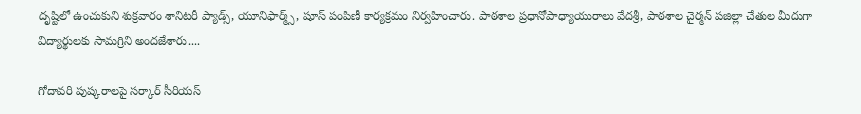దృష్టిలో ఉంచుకుని శుక్రవారం శానిటరీ ప్యాడ్స్‌, యూనిఫార్మ్స్‌, షూస్‌ పంపిణీ కార్యక్రమం నిర్వహించారు. పాఠశాల ప్రధానోపాధ్యాయురాలు వేదశ్రీ, పాఠశాల చైర్మన్‌ పజిల్లా చేతుల మీదుగా విద్యార్థులకు సామగ్రిని అందజేశారు....

గోదావరి పుష్కరాలపై సర్కార్‌ సీరియస్‌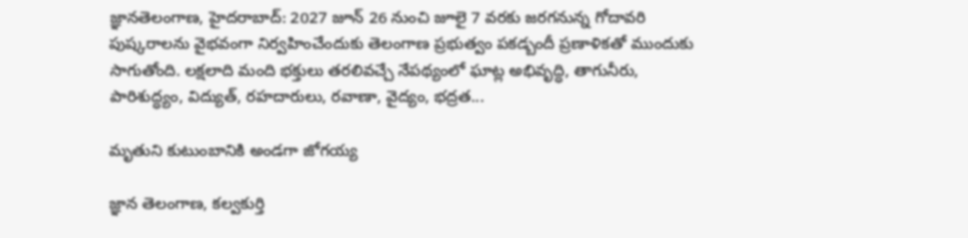జ్ఞానతెలంగాణ, హైదరాబాద్: 2027 జూన్‌ 26 నుంచి జూలై 7 వరకు జరగనున్న గోదావరి పుష్కరాలను వైభవంగా నిర్వహించేందుకు తెలంగాణ ప్రభుత్వం పకడ్బందీ ప్రణాళికతో ముందుకు సాగుతోంది. లక్షలాది మంది భక్తులు తరలివచ్చే నేపథ్యంలో ఘాట్ల అభివృద్ధి, తాగునీరు, పారిశుద్ధ్యం, విద్యుత్‌, రహదారులు, రవాణా, వైద్యం, భద్రత...

మృతుని కుటుంబానికి అండగా జోగయ్య

జ్ఞాన తెలంగాణ, కల్వకుర్తి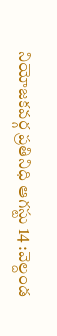నియోజకవర్గ ప్రతినిధి ఆగస్టు 14 :వెల్దండ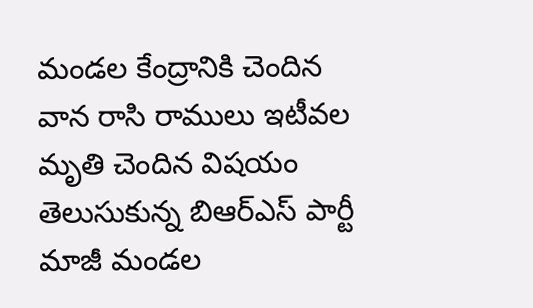మండల కేంద్రానికి చెందిన వాన రాసి రాములు ఇటీవల మృతి చెందిన విషయం తెలుసుకున్న బిఆర్ఎస్ పార్టీ మాజీ మండల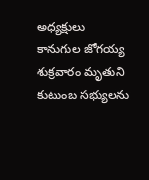అధ్యక్షులు కానుగుల జోగయ్య శుక్రవారం మృతుని కుటుంబ సభ్యులను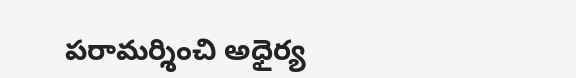పరామర్శించి అధైర్య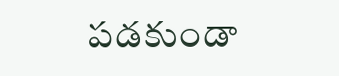పడకుండా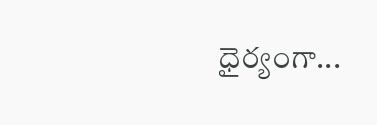ధైర్యంగా...